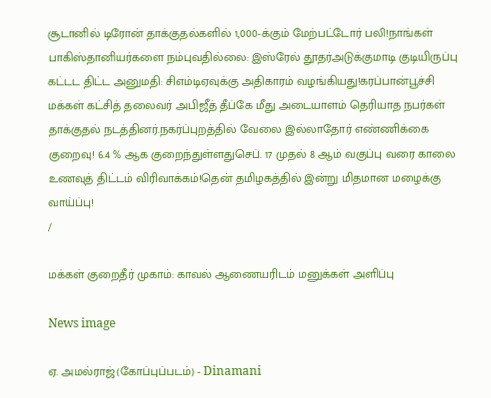சூடானில் டிரோன் தாக்குதல்களில் 1,000-க்கும் மேற்பட்டோர் பலி!நாங்கள் பாகிஸ்தானியர்களை நம்புவதில்லை: இஸ்ரேல் தூதர்அடுக்குமாடி குடியிருப்பு கட்டட திட்ட அனுமதி: சிஎம்டிஏவுக்கு அதிகாரம் வழங்கியது!கரப்பான்பூச்சி மக்கள் கட்சித் தலைவர் அபிஜீத் தீப்கே மீது அடையாளம் தெரியாத நபர்கள் தாக்குதல் நடத்தினர்.நகர்ப்புறத்தில் வேலை இல்லாதோர் எண்ணிக்கை குறைவு! 6.4 % ஆக குறைந்துள்ளதுசெப். 17 முதல் 8 ஆம் வகுப்பு வரை காலை உணவுத் திட்டம் விரிவாக்கம்!தென் தமிழகத்தில் இன்று மிதமான மழைக்கு வாய்ப்பு!
/

மக்கள் குறைதீர் முகாம்: காவல் ஆணையரிடம் மனுக்கள் அளிப்பு

News image

ஏ. அமல்ராஜ்(கோப்புப்படம்) - Dinamani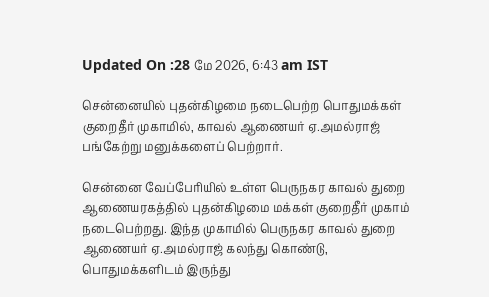Updated On :28 மே 2026, 6:43 am IST

சென்னையில் புதன்கிழமை நடைபெற்ற பொதுமக்கள் குறைதீர் முகாமில், காவல் ஆணையர் ஏ.அமல்ராஜ் பங்கேற்று மனுக்களைப் பெற்றார்.

சென்னை வேப்பேரியில் உள்ள பெருநகர காவல் துறை ஆணையரகத்தில் புதன்கிழமை மக்கள் குறைதீர் முகாம் நடைபெற்றது. இந்த முகாமில் பெருநகர காவல் துறை ஆணையர் ஏ.அமல்ராஜ் கலந்து கொண்டு, பொதுமக்களிடம் இருந்து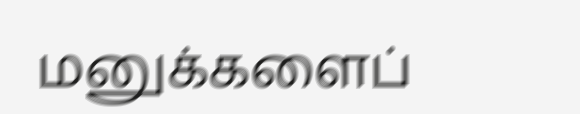மனுக்களைப்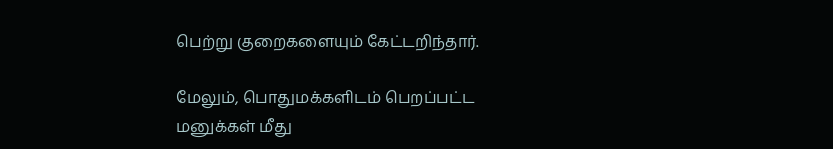பெற்று குறைகளையும் கேட்டறிந்தார்.

மேலும், பொதுமக்களிடம் பெறப்பட்ட மனுக்கள் மீது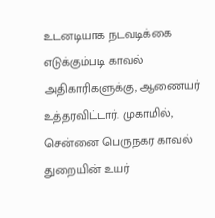உடனடியாக நடவடிக்கை எடுக்கும்படி காவல் அதிகாரிகளுக்கு, ஆணையர் உத்தரவிட்டார். முகாமில், சென்னை பெருநகர காவல் துறையின் உயர்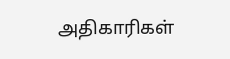அதிகாரிகள்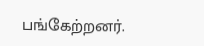பங்கேற்றனர்.